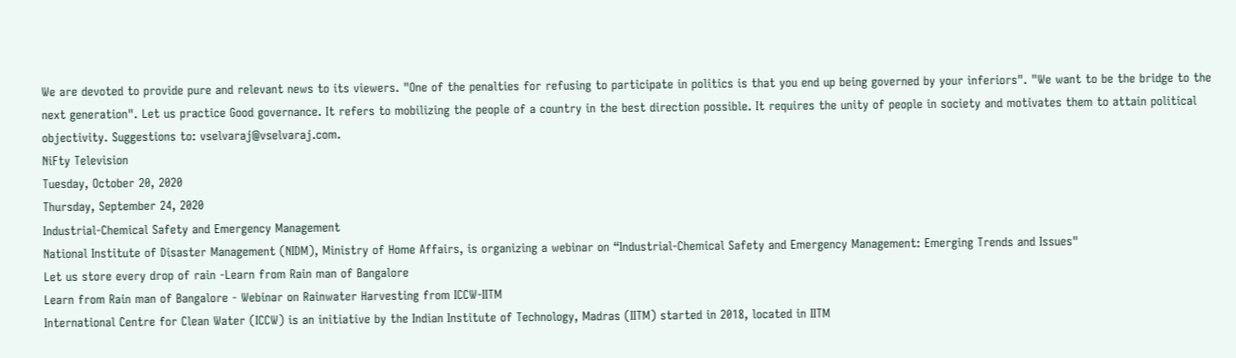We are devoted to provide pure and relevant news to its viewers. "One of the penalties for refusing to participate in politics is that you end up being governed by your inferiors". "We want to be the bridge to the next generation". Let us practice Good governance. It refers to mobilizing the people of a country in the best direction possible. It requires the unity of people in society and motivates them to attain political objectivity. Suggestions to: vselvaraj@vselvaraj.com.
NiFty Television
Tuesday, October 20, 2020
Thursday, September 24, 2020
Industrial-Chemical Safety and Emergency Management
National Institute of Disaster Management (NIDM), Ministry of Home Affairs, is organizing a webinar on “Industrial-Chemical Safety and Emergency Management: Emerging Trends and Issues"
Let us store every drop of rain -Learn from Rain man of Bangalore
Learn from Rain man of Bangalore - Webinar on Rainwater Harvesting from ICCW-IITM
International Centre for Clean Water (ICCW) is an initiative by the Indian Institute of Technology, Madras (IITM) started in 2018, located in IITM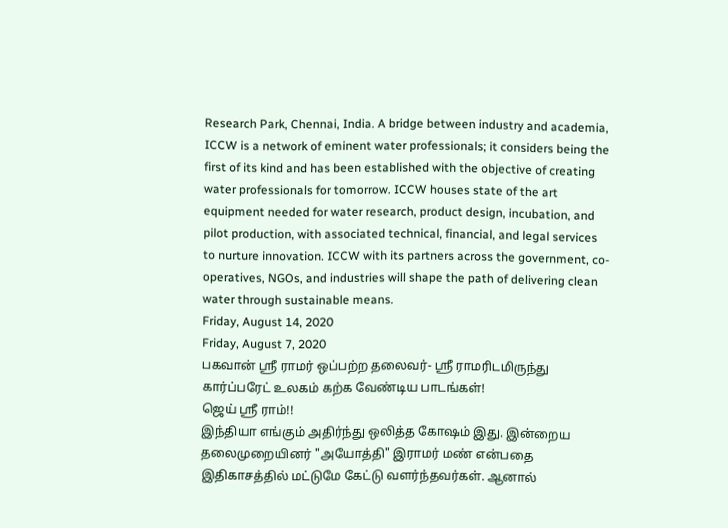Research Park, Chennai, India. A bridge between industry and academia, ICCW is a network of eminent water professionals; it considers being the first of its kind and has been established with the objective of creating water professionals for tomorrow. ICCW houses state of the art equipment needed for water research, product design, incubation, and pilot production, with associated technical, financial, and legal services to nurture innovation. ICCW with its partners across the government, co-operatives, NGOs, and industries will shape the path of delivering clean water through sustainable means.
Friday, August 14, 2020
Friday, August 7, 2020
பகவான் ஶ்ரீ ராமர் ஒப்பற்ற தலைவர்- ஶ்ரீ ராமரிடமிருந்து கார்ப்பரேட் உலகம் கற்க வேண்டிய பாடங்கள்!
ஜெய் ஶ்ரீ ராம்!!
இந்தியா எங்கும் அதிர்ந்து ஒலித்த கோஷம் இது. இன்றைய தலைமுறையினர் "அயோத்தி" இராமர் மண் என்பதை இதிகாசத்தில் மட்டுமே கேட்டு வளர்ந்தவர்கள். ஆனால்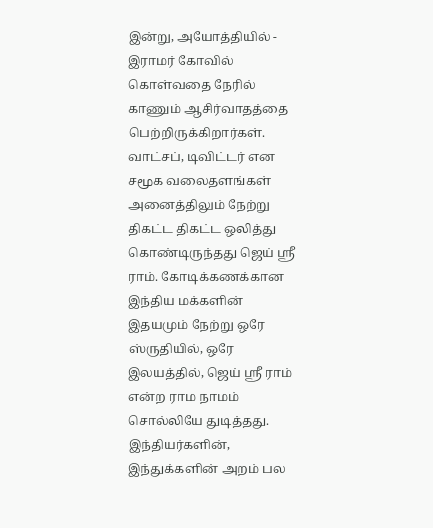இன்று, அயோத்தியில் - இராமர் கோவில் கொள்வதை நேரில் காணும் ஆசிர்வாதத்தை பெற்றிருக்கிறார்கள். வாட்சப், டிவிட்டர் என சமூக வலைதளங்கள் அனைத்திலும் நேற்று திகட்ட திகட்ட ஒலித்து கொண்டிருந்தது ஜெய் ஶ்ரீ ராம். கோடிக்கணக்கான இந்திய மக்களின் இதயமும் நேற்று ஒரே ஸ்ருதியில், ஒரே இலயத்தில், ஜெய் ஶ்ரீ ராம் என்ற ராம நாமம் சொல்லியே துடித்தது. இந்தியர்களின், இந்துக்களின் அறம் பல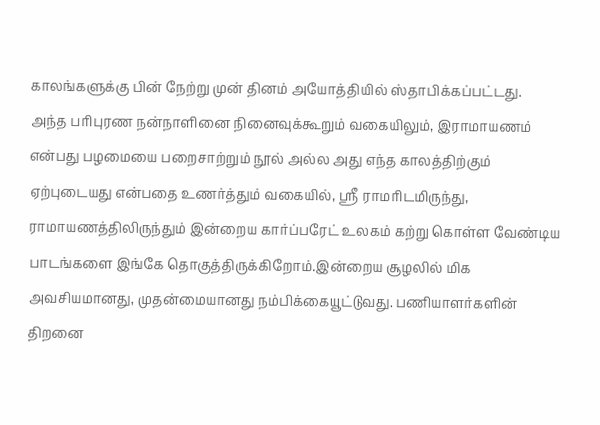காலங்களுக்கு பின் நேற்று முன் தினம் அயோத்தியில் ஸ்தாபிக்கப்பட்டது.
அந்த பரிபுரண நன்நாளினை நினைவுக்கூறும் வகையிலும், இராமாயணம் என்பது பழமையை பறைசாற்றும் நூல் அல்ல அது எந்த காலத்திற்கும் ஏற்புடையது என்பதை உணர்த்தும் வகையில், ஶ்ரீ ராமரிடமிருந்து, ராமாயணத்திலிருந்தும் இன்றைய கார்ப்பரேட் உலகம் கற்று கொள்ள வேண்டிய பாடங்களை இங்கே தொகுத்திருக்கிறோம்.இன்றைய சூழலில் மிக அவசியமானது, முதன்மையானது நம்பிக்கையூட்டுவது. பணியாளர்களின் திறனை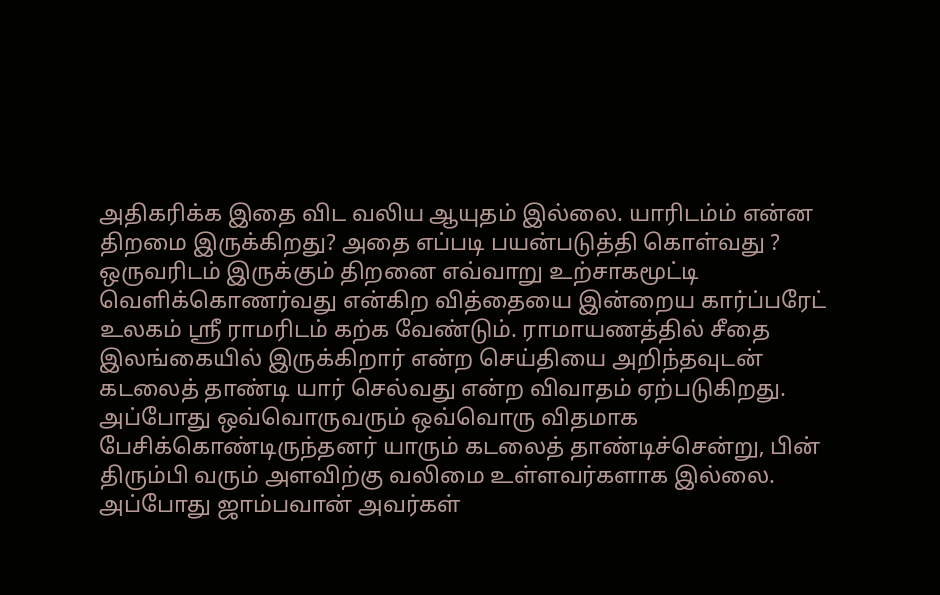அதிகரிக்க இதை விட வலிய ஆயுதம் இல்லை. யாரிடம்ம் என்ன திறமை இருக்கிறது? அதை எப்படி பயன்படுத்தி கொள்வது ? ஒருவரிடம் இருக்கும் திறனை எவ்வாறு உற்சாகமூட்டி வெளிக்கொணர்வது என்கிற வித்தையை இன்றைய கார்ப்பரேட் உலகம் ஶ்ரீ ராமரிடம் கற்க வேண்டும். ராமாயணத்தில் சீதை இலங்கையில் இருக்கிறார் என்ற செய்தியை அறிந்தவுடன் கடலைத் தாண்டி யார் செல்வது என்ற விவாதம் ஏற்படுகிறது. அப்போது ஒவ்வொருவரும் ஒவ்வொரு விதமாக பேசிக்கொண்டிருந்தனர் யாரும் கடலைத் தாண்டிச்சென்று, பின் திரும்பி வரும் அளவிற்கு வலிமை உள்ளவர்களாக இல்லை. அப்போது ஜாம்பவான் அவர்கள்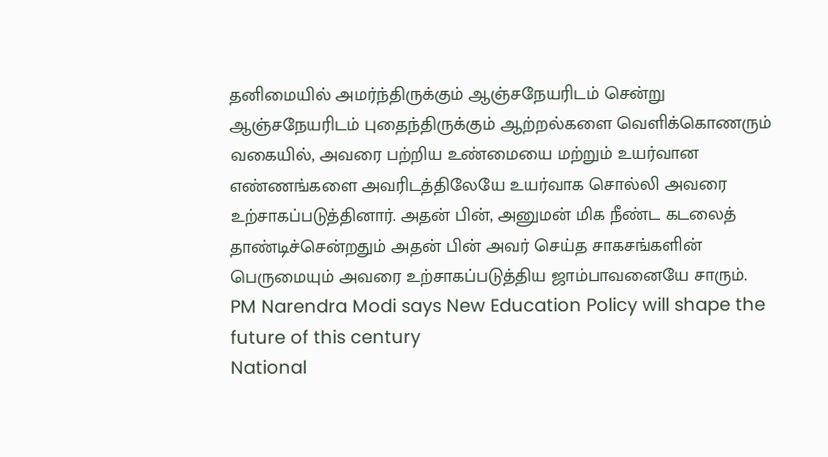தனிமையில் அமர்ந்திருக்கும் ஆஞ்சநேயரிடம் சென்று ஆஞ்சநேயரிடம் புதைந்திருக்கும் ஆற்றல்களை வெளிக்கொணரும் வகையில், அவரை பற்றிய உண்மையை மற்றும் உயர்வான எண்ணங்களை அவரிடத்திலேயே உயர்வாக சொல்லி அவரை உற்சாகப்படுத்தினார். அதன் பின், அனுமன் மிக நீண்ட கடலைத் தாண்டிச்சென்றதும் அதன் பின் அவர் செய்த சாகசங்களின் பெருமையும் அவரை உற்சாகப்படுத்திய ஜாம்பாவனையே சாரும்.
PM Narendra Modi says New Education Policy will shape the future of this century
National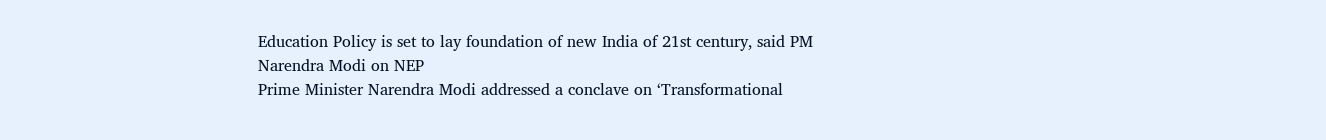Education Policy is set to lay foundation of new India of 21st century, said PM Narendra Modi on NEP
Prime Minister Narendra Modi addressed a conclave on ‘Transformational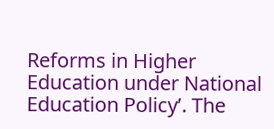Reforms in Higher Education under National Education Policy’. The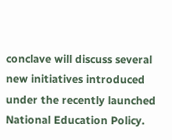conclave will discuss several new initiatives introduced under the recently launched National Education Policy.